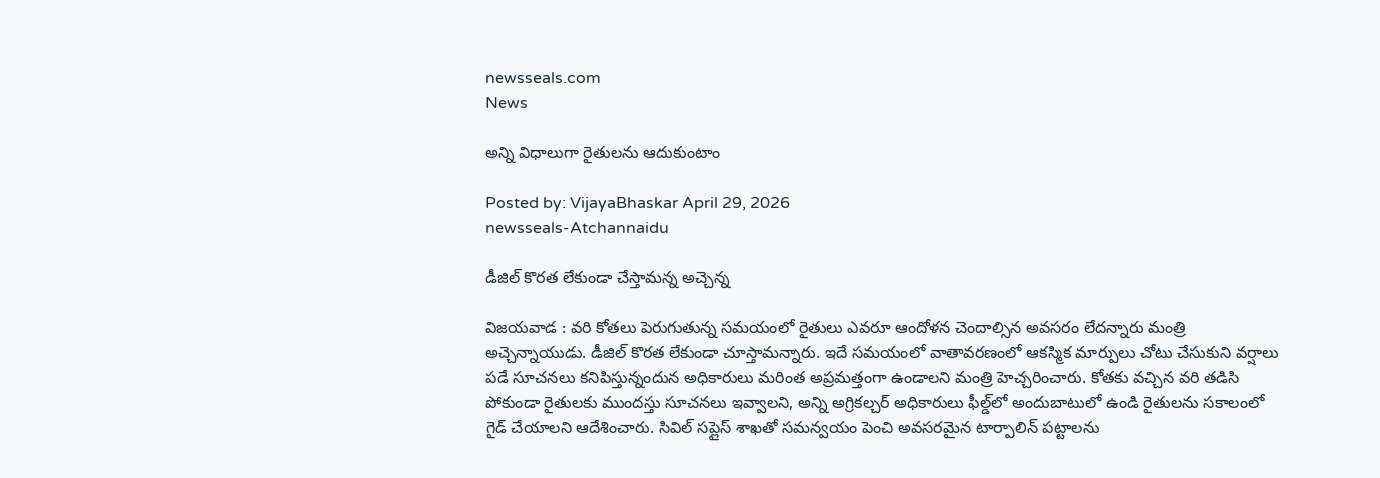newsseals.com
News

అన్ని విధాలుగా రైతుల‌ను ఆదుకుంటాం

Posted by: VijayaBhaskar April 29, 2026
newsseals-Atchannaidu

డీజిల్ కొర‌త లేకుండా చేస్తామ‌న్న అచ్చెన్న‌

విజ‌య‌వాడ : వ‌రి కోత‌లు పెరుగుతున్న స‌మ‌యంలో రైతులు ఎవ‌రూ ఆందోళ‌న చెందాల్సిన అవ‌స‌రం లేద‌న్నారు మంత్రి అచ్చెన్నాయుడు. డీజిల్ కొర‌త లేకుండా చూస్తామ‌న్నారు. ఇదే సమయంలో వాతావరణంలో ఆకస్మిక మార్పులు చోటు చేసుకుని వర్షాలు పడే సూచనలు కనిపిస్తున్నందున అధికారులు మరింత అప్రమత్తంగా ఉండాలని మంత్రి హెచ్చరించారు. కోతకు వచ్చిన వరి తడిసి పోకుండా రైతులకు ముందస్తు సూచనలు ఇవ్వాలని, అన్ని అగ్రికల్చర్ అధికారులు ఫీల్డ్‌లో అందుబాటులో ఉండి రైతులను సకాలంలో గైడ్ చేయాలని ఆదేశించారు. సివిల్ సప్లైస్ శాఖతో సమన్వయం పెంచి అవసరమైన టార్పాలిన్ పట్టాలను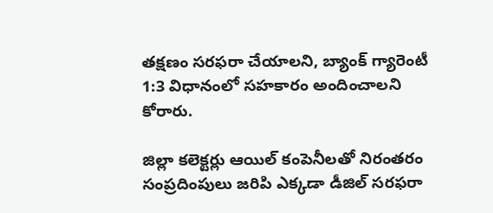తక్షణం సరఫరా చేయాలని, బ్యాంక్ గ్యారెంటీ 1:3 విధానంలో సహకారం అందించాలని కోరారు.

జిల్లా కలెక్టర్లు ఆయిల్ కంపెనీలతో నిరంతరం సంప్రదింపులు జరిపి ఎక్కడా డీజిల్ సరఫరా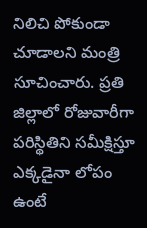నిలిచి పోకుండా చూడాలని మంత్రి సూచించారు. ప్రతి జిల్లాలో రోజువారీగా పరిస్థితిని సమీక్షిస్తూ ఎక్కడైనా లోపం ఉంటే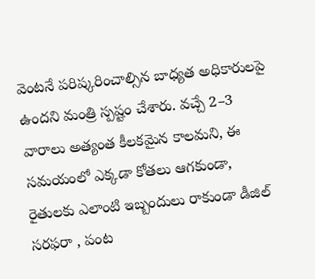వెంటనే పరిష్కరించాల్సిన బాధ్యత అధికారులపై ఉందని మంత్రి స్పష్టం చేశారు. వచ్చే 2–3 వారాలు అత్యంత కీలకమైన కాలమని, ఈ సమయంలో ఎక్కడా కోతలు ఆగకుండా, రైతులకు ఎలాంటి ఇబ్బందులు రాకుండా డీజిల్ సరఫరా , పంట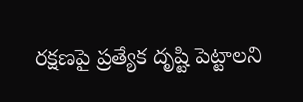రక్షణపై ప్రత్యేక దృష్టి పెట్టాలని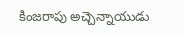కింజరాపు అచ్చెన్నాయుడు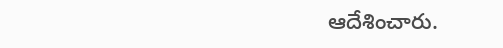ఆదేశించారు.